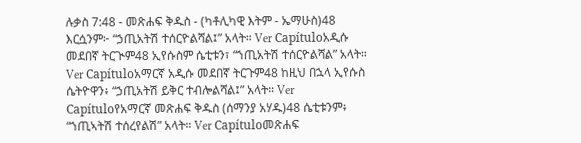ሉቃስ 7:48 - መጽሐፍ ቅዱስ - (ካቶሊካዊ እትም - ኤማሁስ)48 እርሷንም፦ “ኃጢአትሽ ተሰርዮልሻል፤” አላት። Ver Capítuloአዲሱ መደበኛ ትርጒም48 ኢየሱስም ሴቲቱን፣ “ኀጢአትሽ ተሰርዮልሻል” አላት። Ver Capítuloአማርኛ አዲሱ መደበኛ ትርጉም48 ከዚህ በኋላ ኢየሱስ ሴትዮዋን፥ “ኃጢአትሽ ይቅር ተብሎልሻል፤” አላት። Ver Capítuloየአማርኛ መጽሐፍ ቅዱስ (ሰማንያ አሃዱ)48 ሴቲቱንም፥ “ኀጢኣትሽ ተሰረየልሽ” አላት። Ver Capítuloመጽሐፍ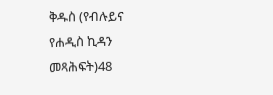ቅዱስ (የብሉይና የሐዲስ ኪዳን መጻሕፍት)48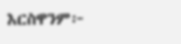እርስዋንም፦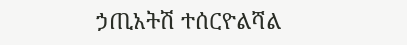ኃጢአትሽ ተሰርዮልሻል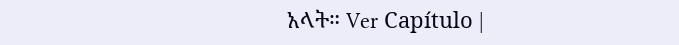አላት። Ver Capítulo |